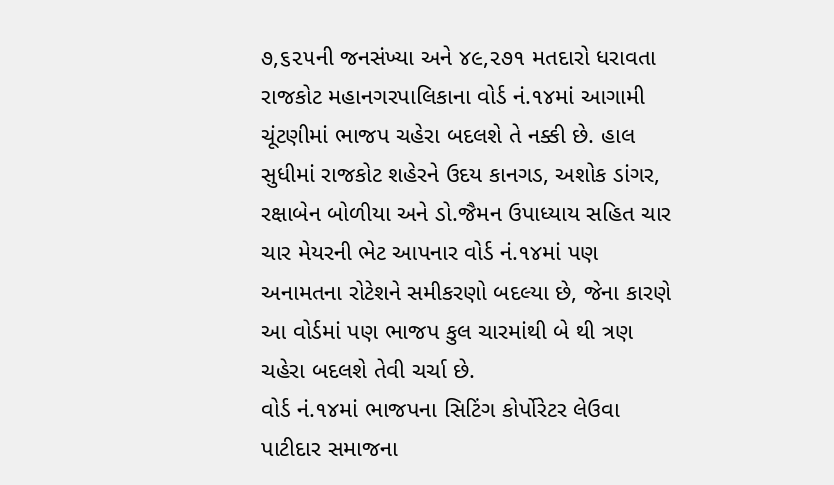૭,૬૨૫ની જનસંખ્યા અને ૪૯,૨૭૧ મતદારો ધરાવતા રાજકોટ મહાનગરપાલિકાના વોર્ડ નં.૧૪માં આગામી ચૂંટણીમાં ભાજપ ચહેરા બદલશે તે નક્કી છે. હાલ સુધીમાં રાજકોટ શહેરને ઉદય કાનગડ, અશોક ડાંગર, રક્ષાબેન બોળીયા અને ડો.જૈમન ઉપાધ્યાય સહિત ચાર ચાર મેયરની ભેટ આપનાર વોર્ડ નં.૧૪માં પણ અનામતના રોટેશને સમીકરણો બદલ્યા છે, જેના કારણે આ વોર્ડમાં પણ ભાજપ કુલ ચારમાંથી બે થી ત્રણ ચહેરા બદલશે તેવી ચર્ચા છે.
વોર્ડ નં.૧૪માં ભાજપના સિટિંગ કોર્પોરેટર લેઉવા પાટીદાર સમાજના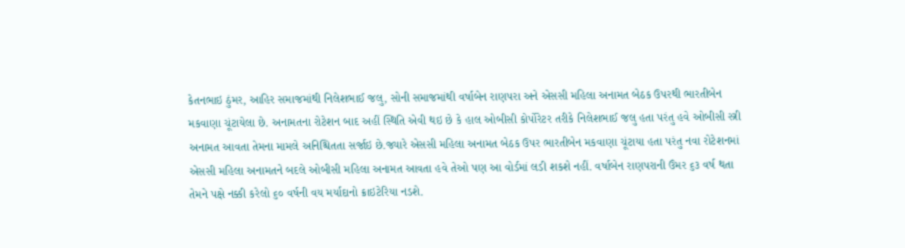કેતનભાઇ ઠુંમર, આહિર સમાજમાંથી નિલેશભાઈ જલુ, સોની સમાજમાંથી વર્ષાબેન રાણપરા અને એસસી મહિલા અનામત બેઠક ઉપરથી ભારતીબેન મકવાણા ચૂંટાયેલા છે. અનામતના રોટેશન બાદ અહીં સ્થિતિ એવી થઇ છે કે હાલ ઓબીસી કોર્પોરેટર તરીકે નિલેશભાઈ જલુ હતા પરંતુ હવે ઓબીસી સ્ત્રી અનામત આવતા તેમના મામલે અનિશ્ચિતતા સર્જાઇ છે.જ્યારે એસસી મહિલા અનામત બેઠક ઉપર ભારતીબેન મકવાણા ચૂંટાયા હતા પરંતુ નવા રોટેશનમાં એસસી મહિલા અનામતને બદલે ઓબીસી મહિલા અનામત આવતા હવે તેઓ પણ આ વોર્ડમાં લડી શકશે નહીં. વર્ષાબેન રાણપરાની ઉંમર ૬૩ વર્ષ થતા તેમને પક્ષે નક્કી કરેલો ૬૦ વર્ષની વય મર્યાદાનો ક્રાઇટેરિયા નડશે.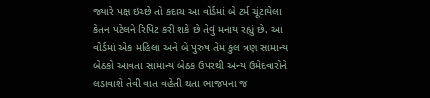જ્યારે પક્ષ ઇચ્છે તો કદાચ આ વોર્ડમાં બે ટર્મ ચૂંટાયેલા કેતન પટેલને રિપિટ કરી શકે છે તેવું મનાય રહ્યું છે. આ વોર્ડમાં એક મહિલા અને બે પુરુષ તેમ કુલ ત્રણ સામાન્ય બેઠકો આવતા સામાન્ય બેઠક ઉપરથી અન્ય ઉમેદવારોને લડાવાશે તેવી વાત વહેતી થતા ભાજપના જ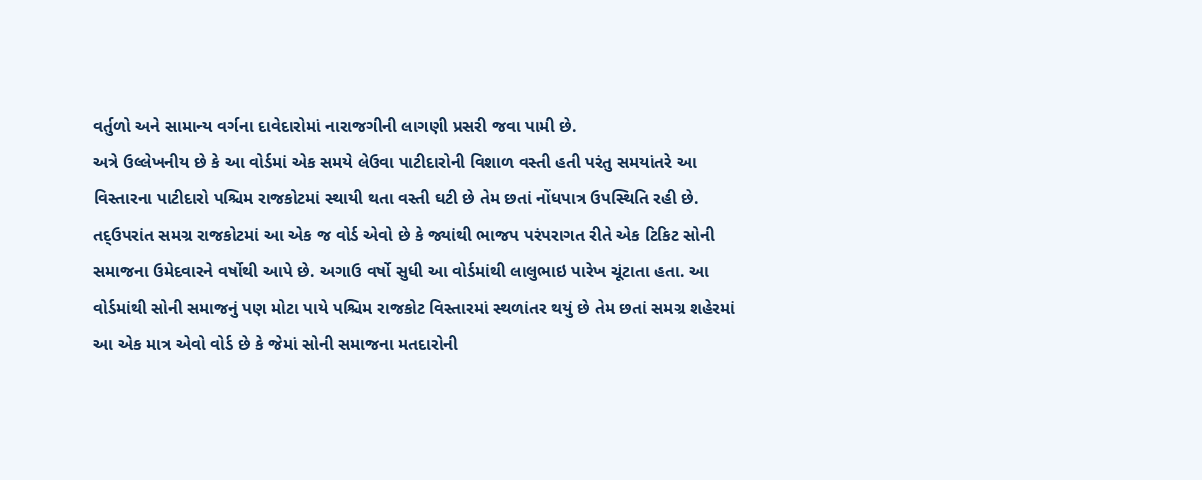વર્તુળો અને સામાન્ય વર્ગના દાવેદારોમાં નારાજગીની લાગણી પ્રસરી જવા પામી છે.
અત્રે ઉલ્લેખનીય છે કે આ વોર્ડમાં એક સમયે લેઉવા પાટીદારોની વિશાળ વસ્તી હતી પરંતુ સમયાંતરે આ વિસ્તારના પાટીદારો પશ્ચિમ રાજકોટમાં સ્થાયી થતા વસ્તી ઘટી છે તેમ છતાં નોંધપાત્ર ઉપસ્થિતિ રહી છે.
તદ્ઉપરાંત સમગ્ર રાજકોટમાં આ એક જ વોર્ડ એવો છે કે જ્યાંથી ભાજપ પરંપરાગત રીતે એક ટિકિટ સોની સમાજના ઉમેદવારને વર્ષોથી આપે છે. અગાઉ વર્ષો સુધી આ વોર્ડમાંથી લાલુભાઇ પારેખ ચૂંટાતા હતા. આ વોર્ડમાંથી સોની સમાજનું પણ મોટા પાયે પશ્ચિમ રાજકોટ વિસ્તારમાં સ્થળાંતર થયું છે તેમ છતાં સમગ્ર શહેરમાં આ એક માત્ર એવો વોર્ડ છે કે જેમાં સોની સમાજના મતદારોની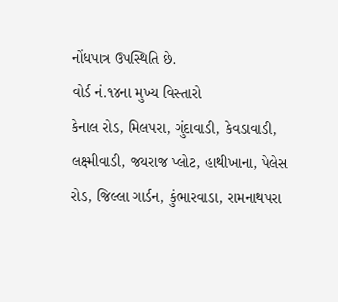નોંધપાત્ર ઉપસ્થિતિ છે.
વોર્ડ નં.૧૪ના મુખ્ય વિસ્તારો
કેનાલ રોડ, મિલપરા, ગુંદાવાડી, કેવડાવાડી, લક્ષ્મીવાડી, જયરાજ પ્લોટ, હાથીખાના, પેલેસ રોડ, જિલ્લા ગાર્ડન, કુંભારવાડા, રામનાથપરા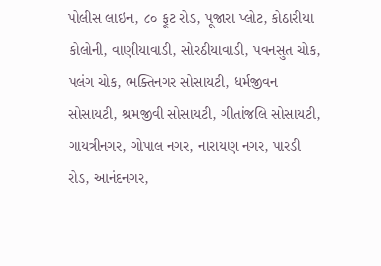પોલીસ લાઇન, ૮૦ ફૂટ રોડ, પૂજારા પ્લોટ, કોઠારીયા કોલોની, વાણીયાવાડી, સોરઠીયાવાડી, પવનસુત ચોક, પલંગ ચોક, ભક્તિનગર સોસાયટી, ધર્મજીવન સોસાયટી, શ્રમજીવી સોસાયટી, ગીતાંજલિ સોસાયટી, ગાયત્રીનગર, ગોપાલ નગર, નારાયણ નગર, પારડી રોડ, આનંદનગર,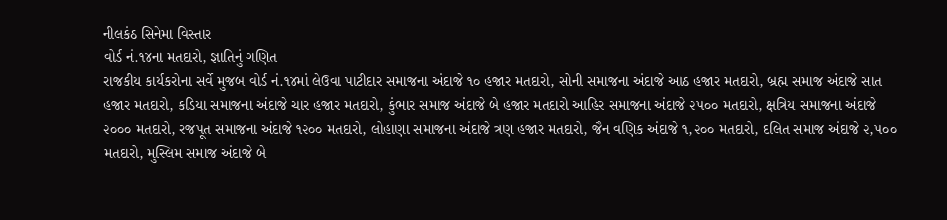નીલકંઠ સિનેમા વિસ્તાર
વોર્ડ નં.૧૪ના મતદારો, જ્ઞાતિનું ગણિત
રાજકીય કાર્યકરોના સર્વે મુજબ વોર્ડ નં.૧૪માં લેઉવા પાટીદાર સમાજના અંદાજે ૧૦ હજાર મતદારો, સોની સમાજના અંદાજે આઠ હજાર મતદારો, બ્રહ્મ સમાજ અંદાજે સાત હજાર મતદારો, કડિયા સમાજના અંદાજે ચાર હજાર મતદારો, કુંભાર સમાજ અંદાજે બે હજાર મતદારો આહિર સમાજના અંદાજે ૨૫૦૦ મતદારો, ક્ષત્રિય સમાજના અંદાજે ૨૦૦૦ મતદારો, રજપૂત સમાજના અંદાજે ૧૨૦૦ મતદારો, લોહાણા સમાજના અંદાજે ત્રણ હજાર મતદારો, જૈન વણિક અંદાજે ૧,૨૦૦ મતદારો, દલિત સમાજ અંદાજે ૨,૫૦૦ મતદારો, મુસ્લિમ સમાજ અંદાજે બે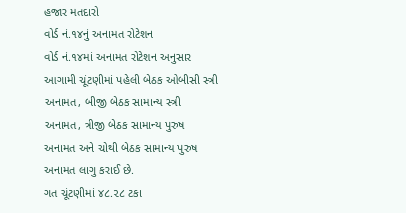હજાર મતદારો
વોર્ડ નં.૧૪નું અનામત રોટેશન
વોર્ડ નં.૧૪માં અનામત રોટેશન અનુસાર આગામી ચૂંટણીમાં પહેલી બેઠક ઓબીસી સ્ત્રી અનામત, બીજી બેઠક સામાન્ય સ્ત્રી અનામત, ત્રીજી બેઠક સામાન્ય પુરુષ અનામત અને ચોથી બેઠક સામાન્ય પુરુષ અનામત લાગુ કરાઈ છે.
ગત ચૂંટણીમાં ૪૮.૨૮ ટકા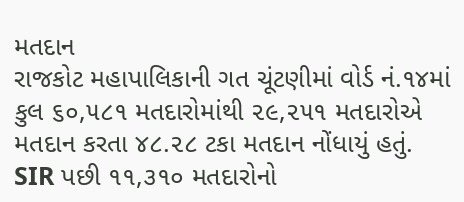મતદાન
રાજકોટ મહાપાલિકાની ગત ચૂંટણીમાં વોર્ડ નં.૧૪માં કુલ ૬૦,૫૮૧ મતદારોમાંથી ૨૯,૨૫૧ મતદારોએ મતદાન કરતા ૪૮.૨૮ ટકા મતદાન નોંધાયું હતું.
SIR પછી ૧૧,૩૧૦ મતદારોનો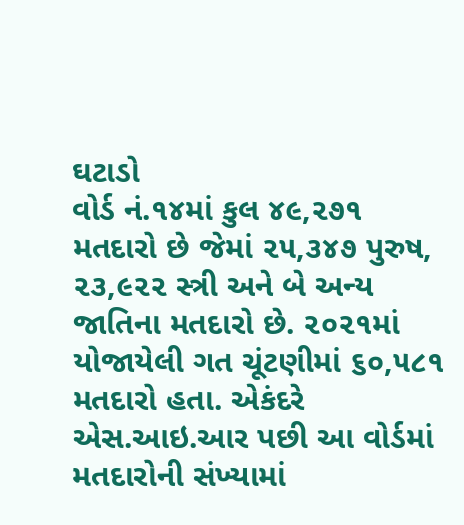ઘટાડો
વોર્ડ નં.૧૪માં કુલ ૪૯,૨૭૧ મતદારો છે જેમાં ૨૫,૩૪૭ પુરુષ, ૨૩,૯૨૨ સ્ત્રી અને બે અન્ય જાતિના મતદારો છે. ૨૦૨૧માં યોજાયેલી ગત ચૂંટણીમાં ૬૦,૫૮૧ મતદારો હતા. એકંદરે એસ.આઇ.આર પછી આ વોર્ડમાં મતદારોની સંખ્યામાં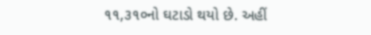૧૧,૩૧૦નો ઘટાડો થયો છે. અહીં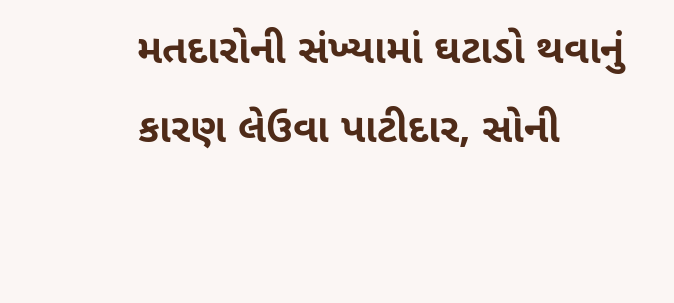મતદારોની સંખ્યામાં ઘટાડો થવાનું કારણ લેઉવા પાટીદાર, સોની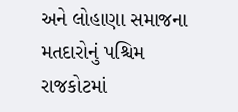અને લોહાણા સમાજના મતદારોનું પશ્ચિમ રાજકોટમાં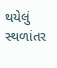થયેલું સ્થળાંતર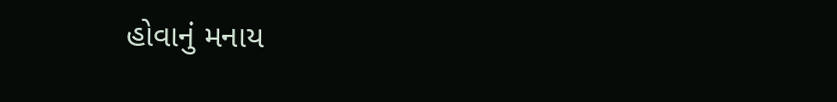હોવાનું મનાય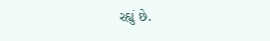રહ્યું છે.